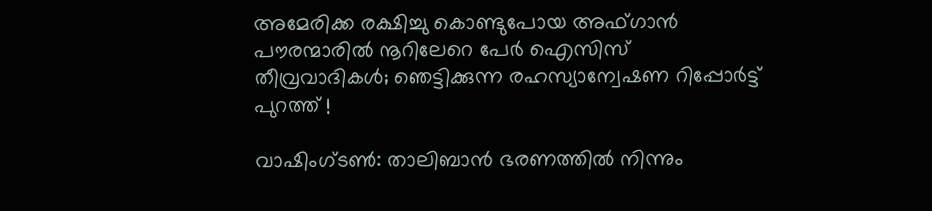അമേരിക്ക രക്ഷിച്ചു കൊണ്ടുപോയ അഫ്ഗാന്‍ പൗരന്മാരില്‍ നൂറിലേറെ പേര്‍ ഐസിസ് തീവ്രവാദികള്‍; ഞെട്ടിക്കുന്ന രഹസ്യാന്വേഷണ റിപ്പോര്‍ട്ട് പുറത്ത് !

വാഷിംഗ്ടണ്‍: താലിബാന്‍ ഭരണത്തില്‍ നിന്നും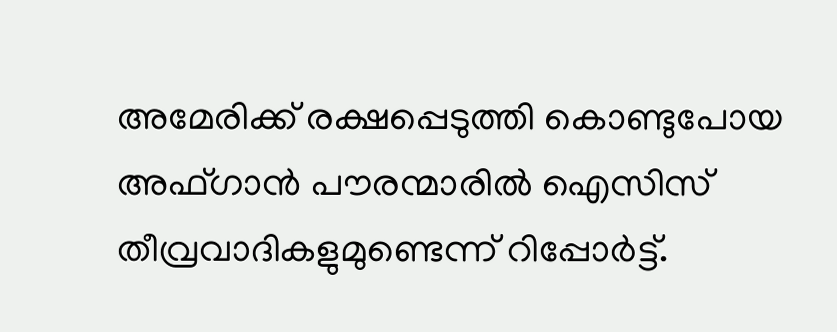അമേരിക്ക് രക്ഷപ്പെടുത്തി കൊണ്ടുപോയ അഫ്ഗാന്‍ പൗരന്മാരില്‍ ഐസിസ് തീവ്രവാദികളുമുണ്ടെന്ന് റിപ്പോര്‍ട്ട്.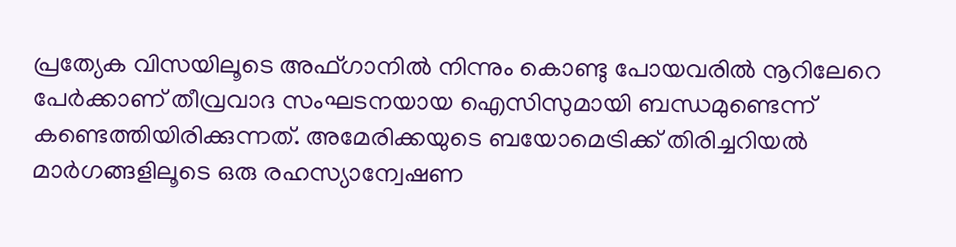പ്രത്യേക വിസയിലൂടെ അഫ്ഗാനില്‍ നിന്നും കൊണ്ടു പോയവരില്‍ നൂറിലേറെ പേര്‍ക്കാണ് തീവ്രവാദ സംഘടനയായ ഐസിസുമായി ബന്ധമുണ്ടെന്ന് കണ്ടെത്തിയിരിക്കുന്നത്. അമേരിക്കയുടെ ബയോമെട്രിക്ക് തിരിച്ചറിയല്‍ മാര്‍ഗങ്ങളിലൂടെ ഒരു രഹസ്യാന്വേഷണ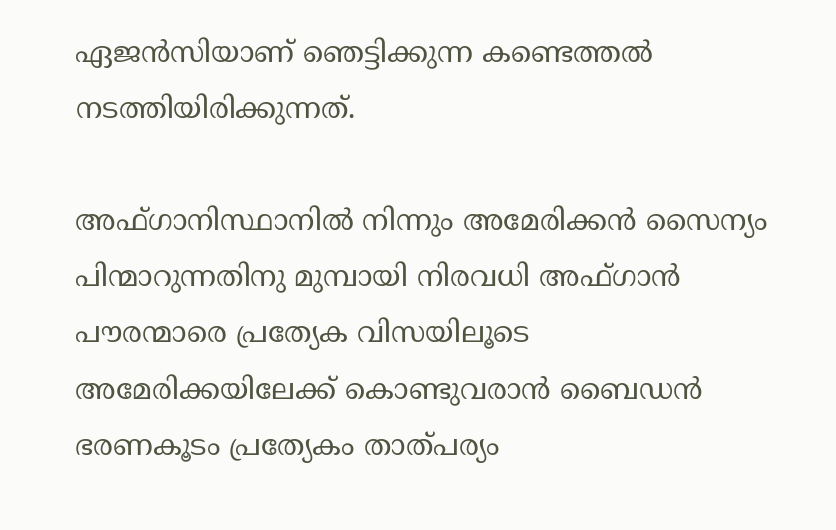ഏജന്‍സിയാണ് ഞെട്ടിക്കുന്ന കണ്ടെത്തല്‍ നടത്തിയിരിക്കുന്നത്.

അഫ്ഗാനിസ്ഥാനില്‍ നിന്നും അമേരിക്കന്‍ സൈന്യം പിന്മാറുന്നതിനു മുമ്പായി നിരവധി അഫ്ഗാന്‍ പൗരന്മാരെ പ്രത്യേക വിസയിലൂടെ അമേരിക്കയിലേക്ക് കൊണ്ടുവരാന്‍ ബൈഡന്‍ ഭരണകൂടം പ്രത്യേകം താത്പര്യം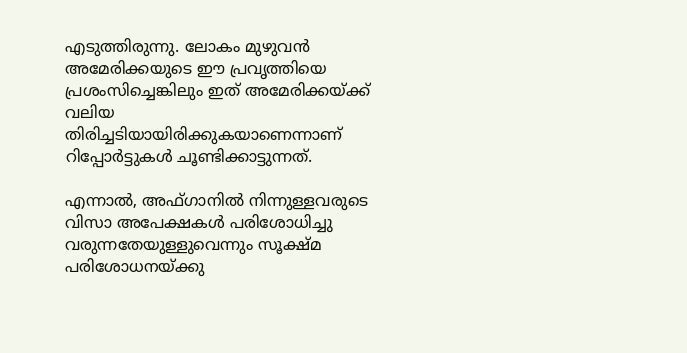എടുത്തിരുന്നു. ലോകം മുഴുവന്‍ അമേരിക്കയുടെ ഈ പ്രവൃത്തിയെ പ്രശംസിച്ചെങ്കിലും ഇത് അമേരിക്കയ്ക്ക് വലിയ തിരിച്ചടിയായിരിക്കുകയാണെന്നാണ് റിപ്പോര്‍ട്ടുകള്‍ ചൂണ്ടിക്കാട്ടുന്നത്.

എന്നാല്‍, അഫ്ഗാനില്‍ നിന്നുള്ളവരുടെ വിസാ അപേക്ഷകള്‍ പരിശോധിച്ചു വരുന്നതേയുള്ളുവെന്നും സൂക്ഷ്മ പരിശോധനയ്ക്കു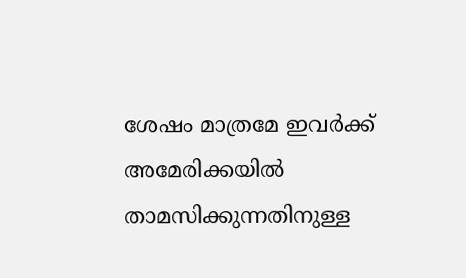ശേഷം മാത്രമേ ഇവര്‍ക്ക് അമേരിക്കയില്‍ താമസിക്കുന്നതിനുള്ള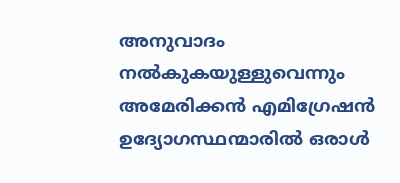അനുവാദം നല്‍കുകയുള്ളുവെന്നും അമേരിക്കന്‍ എമിഗ്രേഷന്‍ ഉദ്യോഗസ്ഥന്മാരില്‍ ഒരാള്‍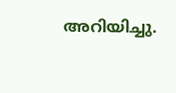അറിയിച്ചു.